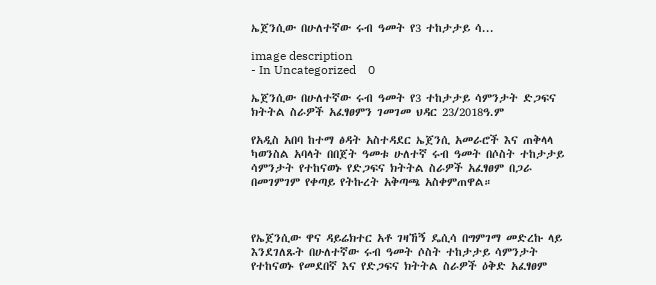ኤጀንሲው በሁለተኛው ሩብ ዓመት የ3 ተከታታይ ሳ...

image description
- In Uncategorized    0

ኤጀንሲው በሁለተኛው ሩብ ዓመት የ3 ተከታታይ ሳምንታት ድጋፍና ክትትል ስራዎች አፈፃፀምን ገመገመ ህዳር 23/2018ዓ.ም

የአዲስ አበባ ከተማ ፅዳት አስተዳደር ኤጀንሲ አመራሮች እና ጠቅላላ ካወንስል አባላት በበጀት ዓመቱ ሁለተኛ ሩብ ዓመት በሶስት ተከታታይ ሳምንታት የተከናወኑ የድጋፍና ክትትል ስራዎች አፈፃፀም በጋራ በመገምገም የቀጣይ የትኩረት አቅጣጫ አስቀምጠዋል።



የኤጀንሲው ዋና ዳይሬክተር አቶ ገዛኸኝ ዴሲሳ በግምገማ መድረኩ ላይ እንደገለጹት በሁለተኛው ሩብ ዓመት ሶስት ተከታታይ ሳምንታት የተከናወኑ የመደበኛ እና የድጋፍና ክትትል ስራዎች ዕቅድ አፈፃፀም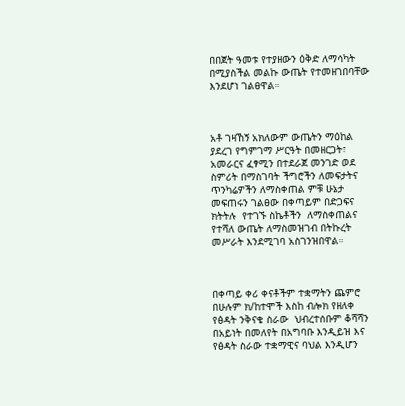በበጀት ዓመቱ የተያዘውን ዕቅድ ለማሳካት በሚያስችል መልኩ ውጤት የተመዘገበባቸው እንደሆነ ገልፀዋል።



አቶ ገዛኸኝ አክለውም ውጤትን ማዕከል ያደረገ የግምገማ ሥርዓት በመዘርጋት፣ አመራርና ፈፃሚን በተደራጀ መንገድ ወደ ስምሪት በማስገባት ችግሮችን ለመፍታትና ጥንካሬዎችን ለማስቀጠል ምቹ ሁኔታ መፍጠሩን ገልፀው በቀጣይም በድጋፍና ክትትሉ  የተገኙ ስኬቶችን  ለማስቀጠልና የተሻለ ውጤት ለማስመዝገብ በትኩረት መሥራት እንደሚገባ አስገንዝበዋል።



በቀጣይ ቀሪ ቀናቶችም ተቋማትን ጨምሮ በሁሉም ክ/ከተሞች እስከ ብሎክ የዘለቀ የፅዳት ንቅናቄ ስራው  ህብረተሰቡም ቆሻሻን በአይነት በመለየት በአግባቡ እንዲይዝ እና የፅዳት ስራው ተቋማዊና ባህል እንዲሆን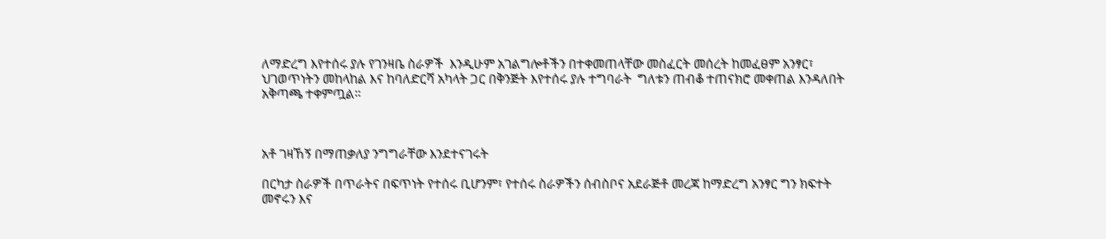ለማድረግ እየተሰሩ ያሉ የገንዛቤ ስራዎች  እንዲሁም አገልግሎቶችን በተቀመጠላቸው መስፈርት መሰረት ከመፈፀም አንፃር፣ ህገወጥነትን መከላከል እና ከባለድርሻ አካላት ጋር በቅንጅት እየተሰሩ ያሉ ተግባራት  ግለቱን ጠብቆ ተጠናክሮ መቀጠል እንዳለበት አቅጣጫ ተቀምጧል።



አቶ ገዛኸኝ በማጠቃለያ ንግግራቸው እንደተናገሩት

በርካታ ስራዎች በጥራትና በፍጥነት የተሰሩ ቢሆንም፣ የተሰሩ ስራዎችን ሰብስቦና አደራጅቶ መረጃ ከማድረግ አንፃር ግን ክፍተት መኖሩን እና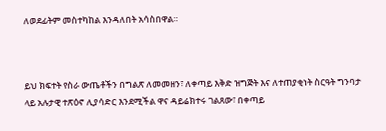ለወደፊትም መስተካከል እንዳለበት አሳስበዋል።



ይህ ክፍተት የስራ ውጤቶችን በግልጽ ለመመዘን፣ ለቀጣይ እቅድ ዝግጅት እና ለተጠያቂነት ስርዓት ግንባታ ላይ አሉታዊ ተጽዕኖ ሊያሳድር እንደሚችል ዋና ዳይሬክተሩ ገልጸው፣ በቀጣይ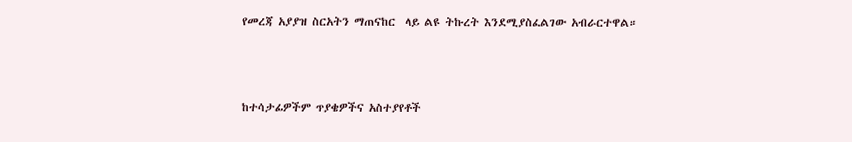የመረጃ አያያዝ ስርአትን ማጠናከር  ላይ ልዩ ትኩረት እንደሚያስፈልገው አብራርተዋል።



ከተሳታፊዎችም ጥያቄዎችና አስተያየቶች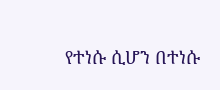የተነሱ ሲሆን በተነሱ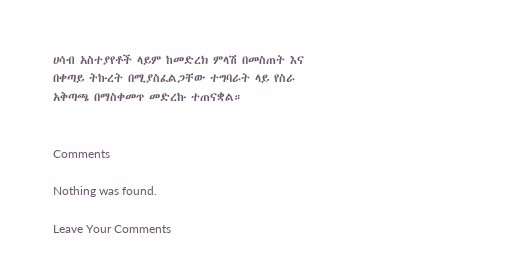ሀሳብ አስተያየቶች ላይም ከመድረክ ምላሽ በመስጠት እና በቀጣይ ትኩረት በሚያስፈልጋቸው ተግባራት ላይ የስራ አቅጣጫ በማስቀመጥ መድረኩ ተጠናቋል።


Comments

Nothing was found.

Leave Your Comments